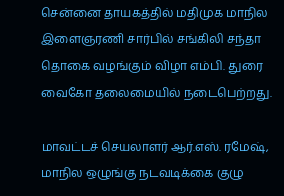சென்னை தாயகத்தில் மதிமுக மாநில இளைஞரணி சார்பில் சங்கிலி சந்தா தொகை வழங்கும் விழா எம்பி. துரை வைகோ தலைமையில் நடைபெற்றது.

மாவட்டச் செயலாளர் ஆர்.எஸ். ரமேஷ், மாநில ஒழுங்கு நடவடிக்கை குழு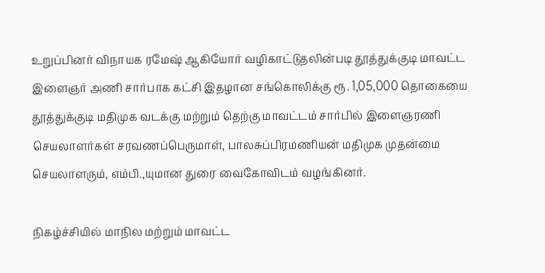உறுப்பினர் விநாயக ரமேஷ் ஆகியோர் வழிகாட்டுதலின்படி தூத்துக்குடி மாவட்ட இளைஞர் அணி சார்பாக கட்சி இதழான சங்கொலிக்கு ரூ. 1,05,000 தொகையை தூத்துக்குடி மதிமுக வடக்கு மற்றும் தெற்கு மாவட்டம் சார்பில் இளைஞரணி செயலாளர்கள் சரவணப்பெருமாள், பாலசுப்பிரமணியன் மதிமுக முதன்மை செயலாளரும், எம்பி.,யுமான துரை வைகோவிடம் வழங்கினர்.

நிகழ்ச்சியில் மாநில மற்றும் மாவட்ட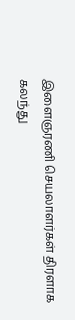இளைஞரணி செயலாளர்கள் திரளாக கலந்து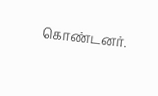கொண்டனர்.